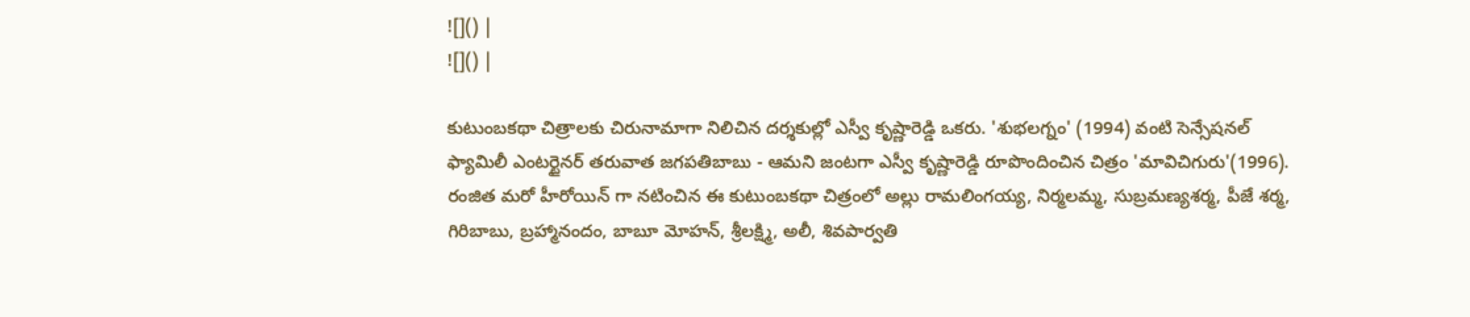![]() |
![]() |

కుటుంబకథా చిత్రాలకు చిరునామాగా నిలిచిన దర్శకుల్లో ఎస్వీ కృష్ణారెడ్డి ఒకరు. 'శుభలగ్నం' (1994) వంటి సెన్సేషనల్ ఫ్యామిలీ ఎంటర్టైనర్ తరువాత జగపతిబాబు - ఆమని జంటగా ఎస్వీ కృష్ణారెడ్డి రూపొందించిన చిత్రం 'మావిచిగురు'(1996). రంజిత మరో హీరోయిన్ గా నటించిన ఈ కుటుంబకథా చిత్రంలో అల్లు రామలింగయ్య, నిర్మలమ్మ, సుబ్రమణ్యశర్మ, పీజే శర్మ, గిరిబాబు, బ్రహ్మానందం, బాబూ మోహన్, శ్రీలక్ష్మి, అలీ, శివపార్వతి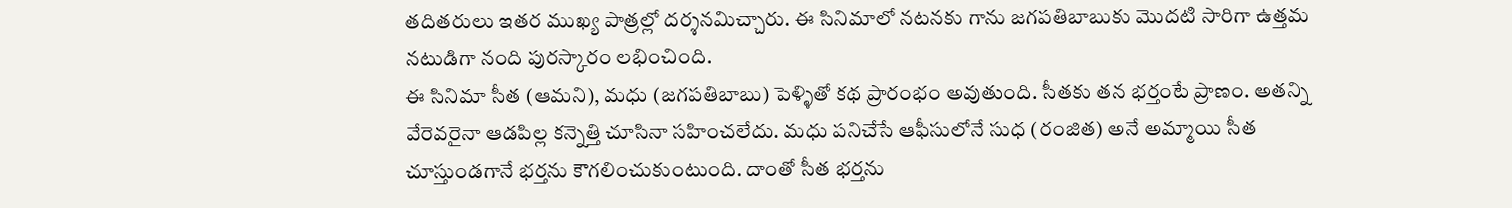తదితరులు ఇతర ముఖ్య పాత్రల్లో దర్శనమిచ్చారు. ఈ సినిమాలో నటనకు గాను జగపతిబాబుకు మొదటి సారిగా ఉత్తమ నటుడిగా నంది పురస్కారం లభించింది.
ఈ సినిమా సీత (ఆమని), మధు (జగపతిబాబు) పెళ్ళితో కథ ప్రారంభం అవుతుంది. సీతకు తన భర్తంటే ప్రాణం. అతన్ని వేరెవరైనా ఆడపిల్ల కన్నెత్తి చూసినా సహించలేదు. మధు పనిచేసే ఆఫీసులోనే సుధ (రంజిత) అనే అమ్మాయి సీత చూస్తుండగానే భర్తను కౌగలించుకుంటుంది. దాంతో సీత భర్తను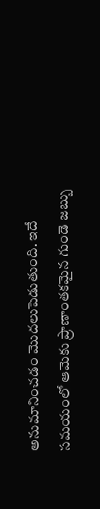అనుమానించడం మొదలుపెడుతుంది. ఇదే సమయంలో ఆమెకు ప్రాణాంతకమైన గుండె జబ్బు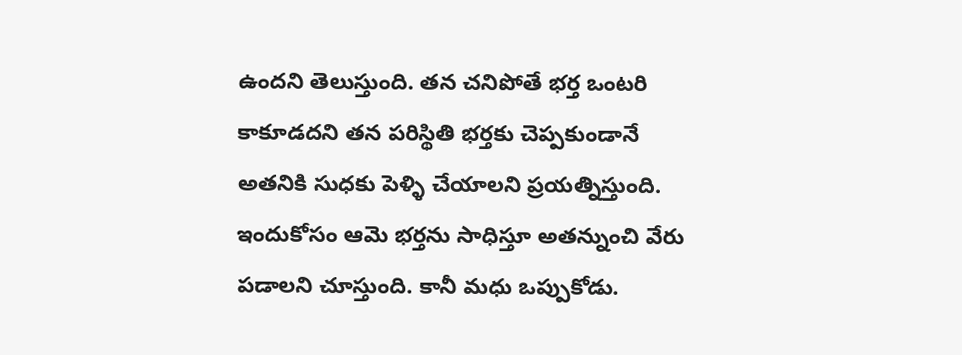ఉందని తెలుస్తుంది. తన చనిపోతే భర్త ఒంటరి కాకూడదని తన పరిస్థితి భర్తకు చెప్పకుండానే అతనికి సుధకు పెళ్ళి చేయాలని ప్రయత్నిస్తుంది. ఇందుకోసం ఆమె భర్తను సాధిస్తూ అతన్నుంచి వేరు పడాలని చూస్తుంది. కానీ మధు ఒప్పుకోడు.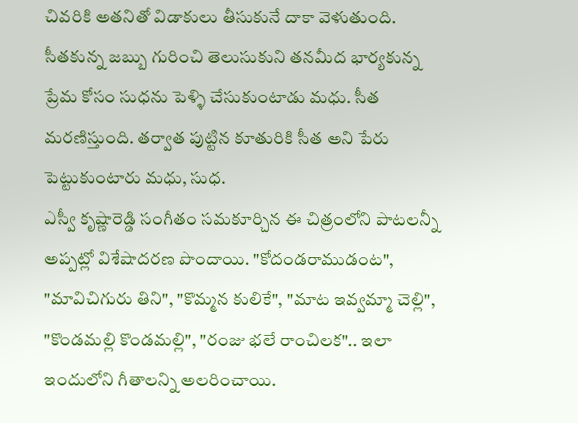చివరికి అతనితో విడాకులు తీసుకునే దాకా వెళుతుంది. సీతకున్న జబ్బు గురించి తెలుసుకుని తనమీద భార్యకున్న ప్రేమ కోసం సుధను పెళ్ళి చేసుకుంటాడు మధు. సీత మరణిస్తుంది. తర్వాత పుట్టిన కూతురికి సీత అని పేరు పెట్టుకుంటారు మధు, సుధ.
ఎస్వీ కృష్ణారెడ్డి సంగీతం సమకూర్చిన ఈ చిత్రంలోని పాటలన్నీ అప్పట్లో విశేషాదరణ పొందాయి. "కోదండరాముడంట", "మావిచిగురు తిని", "కొమ్మన కులికే", "మాట ఇవ్వమ్మా చెల్లి", "కొండమల్లి కొండమల్లి", "రంజు భలే రాంచిలక".. ఇలా ఇందులోని గీతాలన్ని అలరించాయి.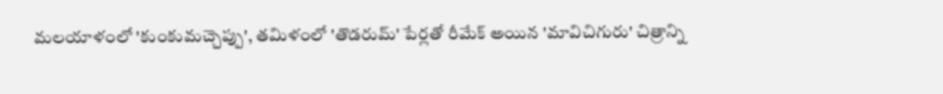మలయాళంలో 'కుంకుమచ్చెప్పు', తమిళంలో 'తొడరుమ్' పేర్లతో రీమేక్ అయిన 'మావిచిగురు' చిత్రాన్ని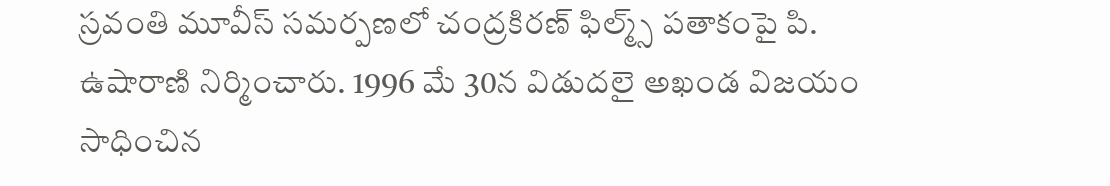స్రవంతి మూవీస్ సమర్పణలో చంద్రకిరణ్ ఫిల్మ్స్ పతాకంపై పి. ఉషారాణి నిర్మించారు. 1996 మే 30న విడుదలై అఖండ విజయం సాధించిన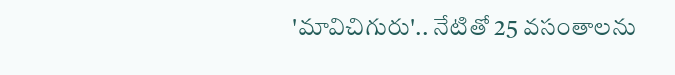'మావిచిగురు'.. నేటితో 25 వసంతాలను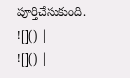పూర్తిచేసుకుంది.
![]() |
![]() |